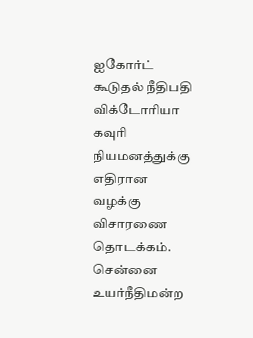ஐகோர்ட் கூடுதல் நீதிபதி விக்டோரியா கவுரி நியமனத்துக்கு எதிரான வழக்கு விசாரணை தொடக்கம்.
சென்னை உயர்நீதிமன்ற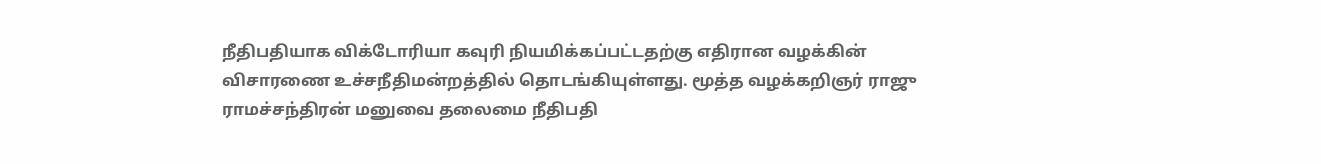நீதிபதியாக விக்டோரியா கவுரி நியமிக்கப்பட்டதற்கு எதிரான வழக்கின் விசாரணை உச்சநீதிமன்றத்தில் தொடங்கியுள்ளது. மூத்த வழக்கறிஞர் ராஜு ராமச்சந்திரன் மனுவை தலைமை நீதிபதி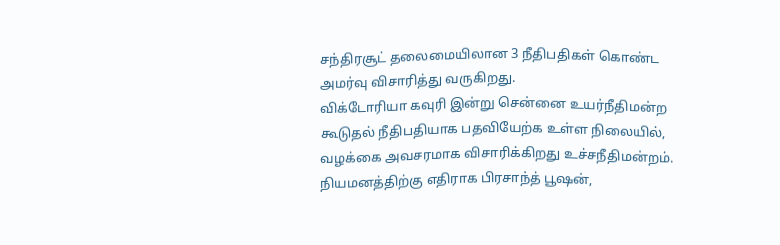சந்திரசூட் தலைமையிலான 3 நீதிபதிகள் கொண்ட அமர்வு விசாரித்து வருகிறது.
விக்டோரியா கவுரி இன்று சென்னை உயர்நீதிமன்ற கூடுதல் நீதிபதியாக பதவியேற்க உள்ள நிலையில், வழக்கை அவசரமாக விசாரிக்கிறது உச்சநீதிமன்றம். நியமனத்திற்கு எதிராக பிரசாந்த் பூஷன்,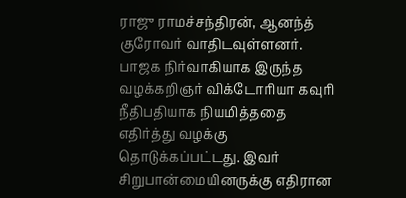ராஜு ராமச்சந்திரன், ஆனந்த் குரோவர் வாதிடவுள்ளனர்.
பாஜக நிர்வாகியாக இருந்த வழக்கறிஞர் விக்டோரியா கவுரி நீதிபதியாக நியமித்ததை எதிர்த்து வழக்கு தொடுக்கப்பட்டது. இவர் சிறுபான்மையினருக்கு எதிரான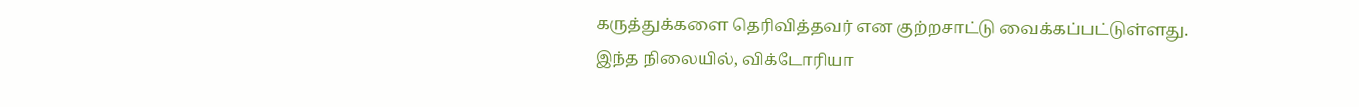கருத்துக்களை தெரிவித்தவர் என குற்றசாட்டு வைக்கப்பட்டுள்ளது. இந்த நிலையில், விக்டோரியா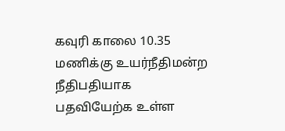கவுரி காலை 10.35 மணிக்கு உயர்நீதிமன்ற நீதிபதியாக பதவியேற்க உள்ள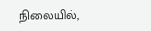நிலையில்,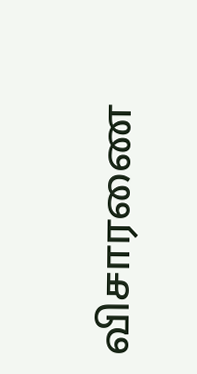விசாரணை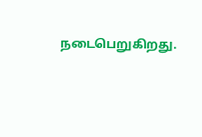நடைபெறுகிறது.